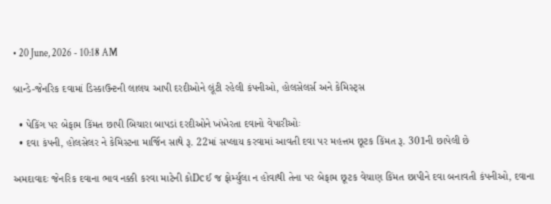• 20 June, 2026 - 10:18 AM

બ્રાન્ડે-જેનરિક દવામાં ડિસ્કાઉન્ટની લાલચ આપી દરદીઓને લૂંટી રહેલી કંપનીઓ, હોલસેલર્સ અને કેમિસ્ટ્સ

  • પેકિંગ પર બેફામ કિંમત છાપી બિચારા બાપડાં દરદીઓને ખંખેરતા દવાનો વેપારીઓઃ
  • દવા કંપની, હોલસેલર ને કેમિસ્ટના માર્જિન સાથે રૂ. 22માં સપ્લાય કરવામાં આવતી દવા પર મહત્તમ છૂટક કિંમત રૂ. 301ની છાપેલી છે

અમદાવાદઃ જેનરિક દવાના ભાવ નક્કી કરવા માટેની કોDcઈ જ ફોર્મ્યુલા ન હોવાથી તેના પર બેફામ છૂટક વેચાણ કિંમત છાપીને દવા બનાવતી કંપનીઓ, દવાના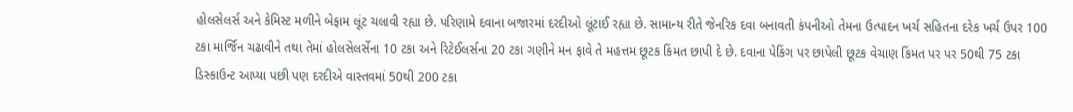હોલસેલર્સ અને કેમિસ્ટ મળીને બેફામ લૂંટ ચલાવી રહ્યા છે. પરિણામે દવાના બજારમાં દરદીઓ લૂંટાઈ રહ્યા છે. સામાન્ય રીતે જેનરિક દવા બનાવતી કંપનીઓ તેમના ઉત્પાદન ખર્ચ સહિતના દરેક ખર્ચ ઉપર 100 ટકા માર્જિન ચઢાવીને તથા તેમાં હોલસેલર્સેના 10 ટકા અને રિટેઈલર્સના 20 ટકા ગણીને મન ફાવે તે મહત્તમ છૂટક કિંમત છાપી દે છે. દવાના પેકિંગ પર છાપેલી છૂટક વેચાણ કિંમત પર પર 50થી 75 ટકા ડિસ્કાઉન્ટ આપ્યા પછી પણ દરદીએ વાસ્તવમાં 50થી 200 ટકા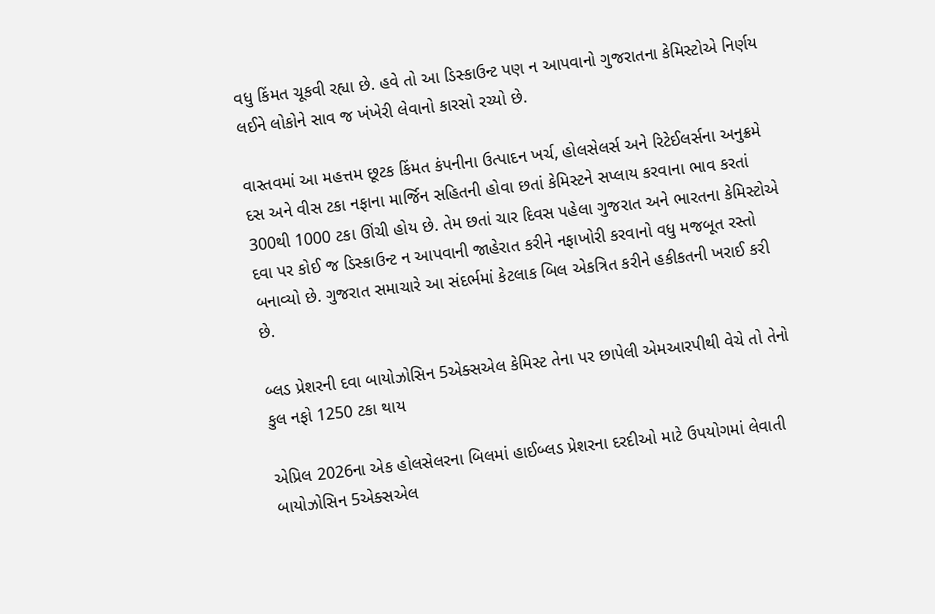વધુ કિંમત ચૂકવી રહ્યા છે. હવે તો આ ડિસ્કાઉન્ટ પણ ન આપવાનો ગુજરાતના કેમિસ્ટોએ નિર્ણય લઈને લોકોને સાવ જ ખંખેરી લેવાનો કારસો રચ્યો છે.

વાસ્તવમાં આ મહત્તમ છૂટક કિંમત કંપનીના ઉત્પાદન ખર્ચ, હોલસેલર્સ અને રિટેઈલર્સના અનુક્રમે દસ અને વીસ ટકા નફાના માર્જિન સહિતની હોવા છતાં કેમિસ્ટને સપ્લાય કરવાના ભાવ કરતાં 300થી 1000 ટકા ઊંચી હોય છે. તેમ છતાં ચાર દિવસ પહેલા ગુજરાત અને ભારતના કેમિસ્ટોએ દવા પર કોઈ જ ડિસ્કાઉન્ટ ન આપવાની જાહેરાત કરીને નફાખોરી કરવાનો વધુ મજબૂત રસ્તો બનાવ્યો છે. ગુજરાત સમાચારે આ સંદર્ભમાં કેટલાક બિલ એકત્રિત કરીને હકીકતની ખરાઈ કરી છે.

બ્લડ પ્રેશરની દવા બાયોઝોસિન 5એક્સએલ કેમિસ્ટ તેના પર છાપેલી એમઆરપીથી વેચે તો તેનો કુલ નફો 1250 ટકા થાય

એપ્રિલ 2026ના એક હોલસેલરના બિલમાં હાઈબ્લડ પ્રેશરના દરદીઓ માટે ઉપયોગમાં લેવાતી બાયોઝોસિન 5એક્સએલ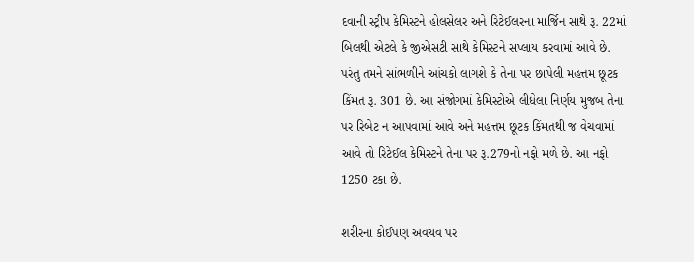દવાની સ્ટ્રીપ કેમિસ્ટને હોલસેલર અને રિટેઈલરના માર્જિન સાથે રૂ. 22માં બિલથી એટલે કે જીએસટી સાથે કેમિસ્ટને સપ્લાય કરવામાં આવે છે. પરંતુ તમને સાંભળીને આંચકો લાગશે કે તેના પર છાપેલી મહત્તમ છૂટક કિંમત રૂ. 301 છે. આ સંજોગમાં કેમિસ્ટોએ લીધેલા નિર્ણય મુજબ તેના પર રિબેટ ન આપવામાં આવે અને મહત્તમ છૂટક કિંમતથી જ વેચવામાં આવે તો રિટેઈલ કેમિસ્ટને તેના પર રૂ.279નો નફો મળે છે. આ નફો 1250 ટકા છે.

શરીરના કોઈપણ અવયવ પર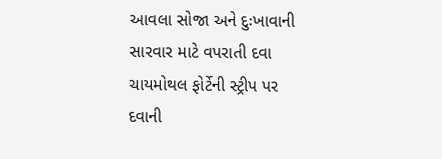આવલા સોજા અને દુઃખાવાની સારવાર માટે વપરાતી દવા ચાયમોથલ ફોર્ટેની સ્ટ્રીપ પર દવાની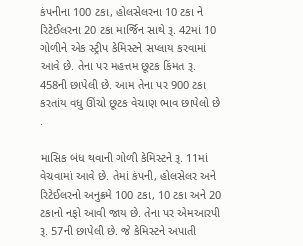કંપનીના 100 ટકા, હોલસેલરના 10 ટકા ને રિટેઈલરના 20 ટકા માર્જિન સાથે રૂ. 42માં 10 ગોળીને એક સ્ટ્રીપ કેમિસ્ટને સપ્લાય કરવામાં આવે છે. તેના પર મહત્તમ છૂટક કિંમત રૂ. 458ની છાપેલી છે. આમ તેના પર 900 ટકા કરતાંય વધુ ઊંચો છૂટક વેચાણ ભાવ છાપેલો છે .

માસિક બંધ થવાની ગોળી કેમિસ્ટને રૂ. 11માં વેચવામાં આવે છે. તેમાં કંપની, હોલસેલર અને રિટેઈલરનો અનુક્રમે 100 ટકા, 10 ટકા અને 20 ટકાનો નફો આવી જાય છે. તેના પર એમઆરપી રૂ. 57ની છાપેલી છે. જે કેમિસ્ટને અપાતી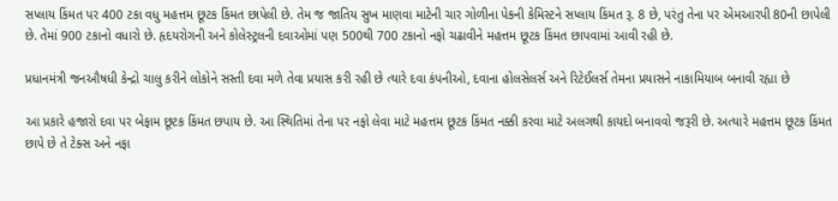સપ્લાય કિંમત પર 400 ટકા વધુ મહત્તમ છૂટક કિંમત છાપેલી છે. તેમ જ જાતિય સુખ માણવા માટેની ચાર ગોળીના પેકની કેમિસ્ટને સપ્લાય કિંમત રૂ. 8 છે, પરંતુ તેના પર એમઆરપી 80ની છાપેલી છે. તેમાં 900 ટકાનો વધારો છે. હૃદયરોગની અને કોલેસ્ટ્રલની દવાઓમાં પણ 500થી 700 ટકાનો નફો ચઢાવીને મહત્તમ છૂટક કિંમત છાપવામાં આવી રહી છે.

પ્રધાનમંત્રી જનઔષધી કેન્દ્રો ચાલુ કરીને લોકોને સસ્તી દવા મળે તેવા પ્રયાસ કરી રહી છે ત્યારે દવા કંપનીઓ, દવાના હોલસેલર્સ અને રિટેઈલર્સ તેમના પ્રયાસને નાકામિયાબ બનાવી રહ્યા છે

આ પ્રકારે હજારો દવા પર બેફામ છૂટક કિંમત છપાય છે. આ સ્થિતિમાં તેના પર નફો લેવા માટે મહત્તમ છૂટક કિંમત નક્કી કરવા માટે અલગથી કાયદો બનાવવો જરૂરી છે. અત્યારે મહત્તમ છૂટક કિંમત છાપે છે તે ટેક્સ અને નફા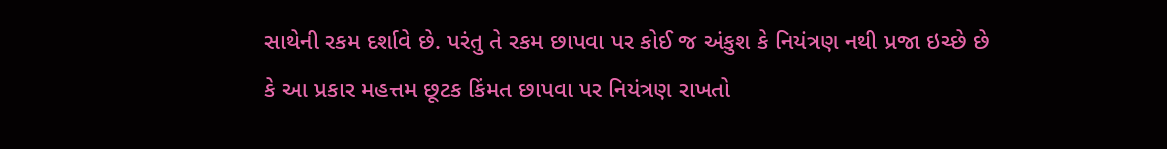સાથેની રકમ દર્શાવે છે. પરંતુ તે રકમ છાપવા પર કોઈ જ અંકુશ કે નિયંત્રણ નથી પ્રજા ઇચ્છે છે કે આ પ્રકાર મહત્તમ છૂટક કિંમત છાપવા પર નિયંત્રણ રાખતો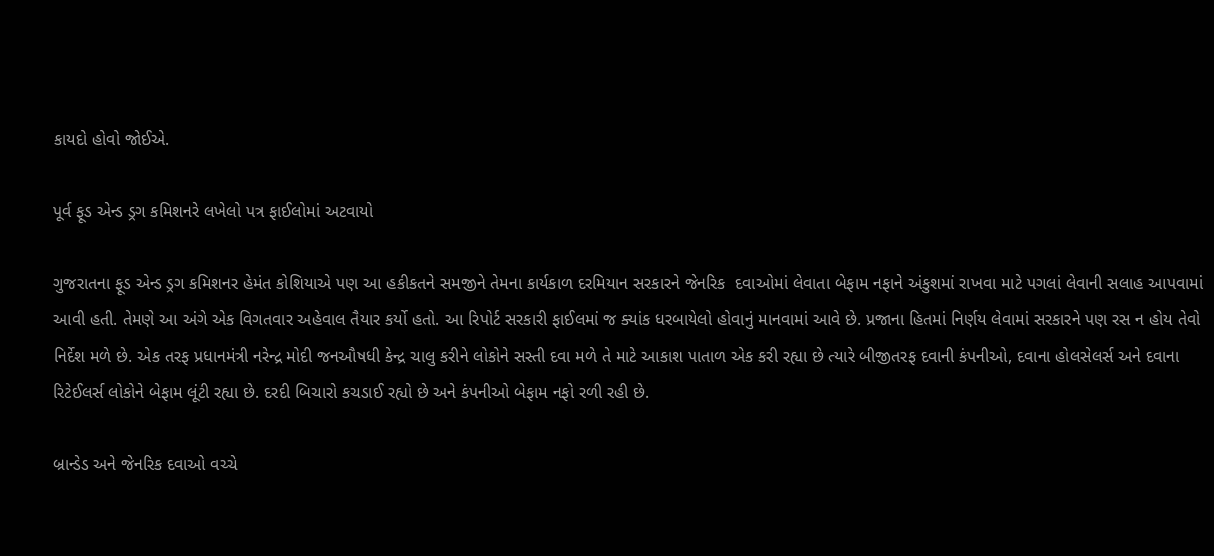કાયદો હોવો જોઈએ.

પૂર્વ ફૂડ એન્ડ ડ્રગ કમિશનરે લખેલો પત્ર ફાઈલોમાં અટવાયો

ગુજરાતના ફૂડ એન્ડ ડ્રગ કમિશનર હેમંત કોશિયાએ પણ આ હકીકતને સમજીને તેમના કાર્યકાળ દરમિયાન સરકારને જેનરિક  દવાઓમાં લેવાતા બેફામ નફાને અંકુશમાં રાખવા માટે પગલાં લેવાની સલાહ આપવામાં આવી હતી. તેમણે આ અંગે એક વિગતવાર અહેવાલ તૈયાર કર્યો હતો. આ રિપોર્ટ સરકારી ફાઈલમાં જ ક્યાંક ધરબાયેલો હોવાનું માનવામાં આવે છે. પ્રજાના હિતમાં નિર્ણય લેવામાં સરકારને પણ રસ ન હોય તેવો નિર્દેશ મળે છે. એક તરફ પ્રધાનમંત્રી નરેન્દ્ર મોદી જનઔષધી કેન્દ્ર ચાલુ કરીને લોકોને સસ્તી દવા મળે તે માટે આકાશ પાતાળ એક કરી રહ્યા છે ત્યારે બીજીતરફ દવાની કંપનીઓ, દવાના હોલસેલર્સ અને દવાના રિટેઈલર્સ લોકોને બેફામ લૂંટી રહ્યા છે. દરદી બિચારો કચડાઈ રહ્યો છે અને કંપનીઓ બેફામ નફો રળી રહી છે.

બ્રાન્ડેડ અને જેનરિક દવાઓ વચ્ચે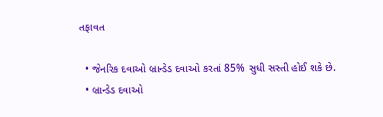તફાવત

  • જેનરિક દવાઓ બ્રાન્ડેડ દવાઓ કરતાં 85% સુધી સસ્તી હોઈ શકે છે.
  • બ્રાન્ડેડ દવાઓ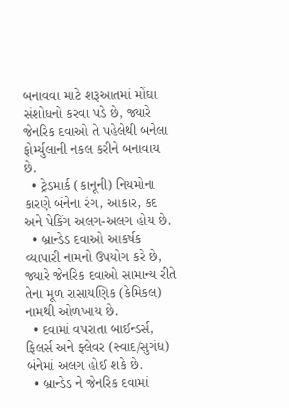બનાવવા માટે શરૂઆતમાં મોંઘા સંશોધનો કરવા પડે છે, જ્યારે જેનરિક દવાઓ તે પહેલેથી બનેલા ફોર્મ્યુલાની નકલ કરીને બનાવાય છે.
  • ટ્રેડમાર્ક (કાનૂની) નિયમોના કારણે બંનેના રંગ, આકાર, કદ અને પેકિંગ અલગ-અલગ હોય છે.
  • બ્રાન્ડેડ દવાઓ આકર્ષક વ્યાપારી નામનો ઉપયોગ કરે છે, જ્યારે જેનરિક દવાઓ સામાન્ય રીતે તેના મૂળ રાસાયણિક (કેમિકલ) નામથી ઓળખાય છે.
  • દવામાં વપરાતા બાઈન્ડર્સ, ફિલર્સ અને ફ્લેવર (સ્વાદ/સુગંધ) બંનેમાં અલગ હોઈ શકે છે.
  • બ્રાન્ડેડ ને જેનરિક દવામાં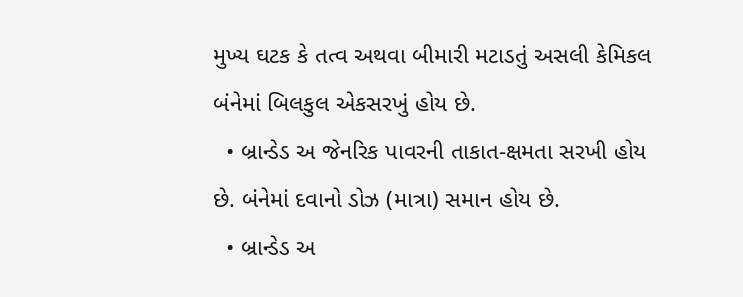મુખ્ય ઘટક કે તત્વ અથવા બીમારી મટાડતું અસલી કેમિકલ બંનેમાં બિલકુલ એકસરખું હોય છે.
  • બ્રાન્ડેડ અ જેનરિક પાવરની તાકાત-ક્ષમતા સરખી હોય છે. બંનેમાં દવાનો ડોઝ (માત્રા) સમાન હોય છે.
  • બ્રાન્ડેડ અ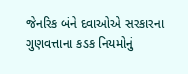જેનરિક બંને દવાઓએ સરકારના ગુણવત્તાના કડક નિયમોનું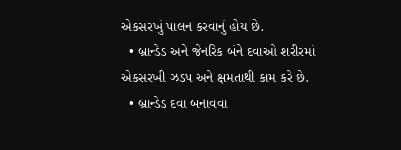એકસરખું પાલન કરવાનું હોય છે.
  • બ્રાન્ડેડ અને જેનરિક બંને દવાઓ શરીરમાં એકસરખી ઝડપ અને ક્ષમતાથી કામ કરે છે.
  • બ્રાન્ડેડ દવા બનાવવા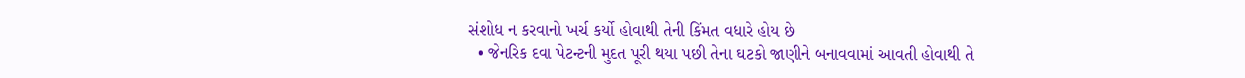સંશોધ ન કરવાનો ખર્ચ કર્યો હોવાથી તેની કિંમત વધારે હોય છે
  • જેનરિક દવા પેટન્ટની મુદત પૂરી થયા પછી તેના ઘટકો જાણીને બનાવવામાં આવતી હોવાથી તે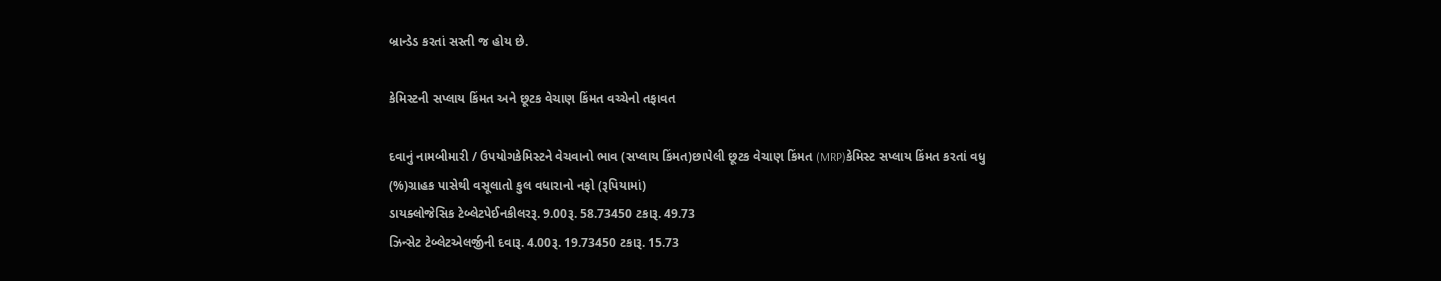બ્રાન્ડેડ કરતાં સસ્તી જ હોય છે.

કેમિસ્ટની સપ્લાય કિંમત અને છૂટક વેચાણ કિંમત વચ્ચેનો તફાવત

દવાનું નામબીમારી / ઉપયોગકેમિસ્ટને વેચવાનો ભાવ (સપ્લાય કિંમત)છાપેલી છૂટક વેચાણ કિંમત (MRP)કેમિસ્ટ સપ્લાય કિંમત કરતાં વધુ (%)ગ્રાહક પાસેથી વસૂલાતો કુલ વધારાનો નફો (રૂપિયામાં)
ડાયક્લોજેસિક ટેબ્લેટપેઈનકીલરરૂ. 9.00રૂ. 58.73450 ટકારૂ. 49.73
ઝિન્સેટ ટેબ્લેટએલર્જીની દવારૂ. 4.00રૂ. 19.73450 ટકારૂ. 15.73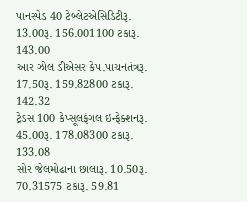પાનસ્પેડ 40 ટેબ્લેટએસિડિટીરૂ. 13.00રૂ. 156.001100 ટકારૂ. 143.00
આર ઝોલ ડીએસર કેપ.પાચનતંત્રરૂ. 17.50રૂ. 159.82800 ટકારૂ. 142.32
ટ્રેડસ 100 કેપ્સૂલફંગલ ઇન્ફેક્શનરૂ. 45.00રૂ. 178.08300 ટકારૂ. 133.08
સોર જેલમોઢાના છાલારૂ. 10.50રૂ. 70.31575 ટકારૂ. 59.81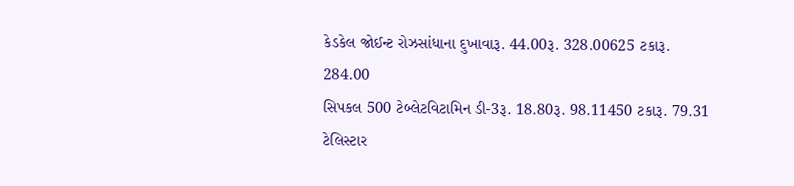કેડકેલ જોઈન્ટ રોઝસાંધાના દુખાવારૂ. 44.00રૂ. 328.00625 ટકારૂ. 284.00
સિપકલ 500 ટેબ્લેટવિટામિન ડી-3રૂ. 18.80રૂ. 98.11450 ટકારૂ. 79.31
ટેલિસ્ટાર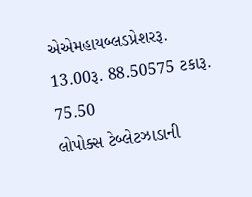એએમહાયબ્લડપ્રેશરરૂ. 13.00રૂ. 88.50575 ટકારૂ. 75.50
લોપોક્સ ટેબ્લેટઝાડાની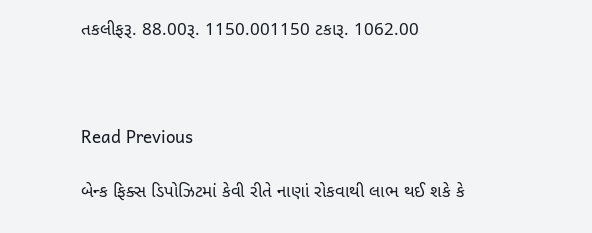તકલીફરૂ. 88.00રૂ. 1150.001150 ટકારૂ. 1062.00



Read Previous

બેન્ક ફિક્સ ડિપોઝિટમાં કેવી રીતે નાણાં રોકવાથી લાભ થઈ શકે કે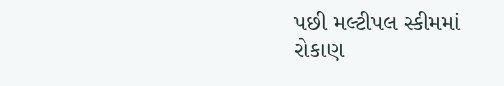પછી મલ્ટીપલ સ્કીમમાં રોકાણ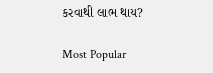કરવાથી લાભ થાય?

Most Popular